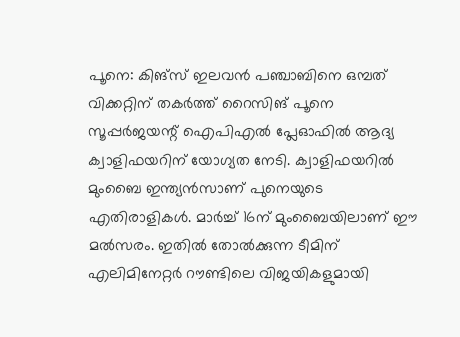പൂനെ: കിങ്സ് ഇലവന്‍ പഞ്ചാബിനെ ഒമ്പത് വിക്കറ്റിന് തകര്‍ത്ത് റൈസിങ് പൂനെ സൂപ്പര്‍ജയന്റ് ഐപിഎല്‍ പ്ലേഓഫില്‍ ആദ്യ ക്വാളിഫയറിന് യോഗ്യത നേടി. ക്വാളിഫയറില്‍ മുംബൈ ഇന്ത്യന്‍സാണ് പുനെയുടെ എതിരാളികള്‍. മാര്‍ച്ച് 16ന് മുംബൈയിലാണ് ഈ മല്‍സരം. ഇതില്‍ തോല്‍ക്കുന്ന ടീമിന് എലിമിനേറ്റര്‍ റൗണ്ടിലെ വിജയികളുമായി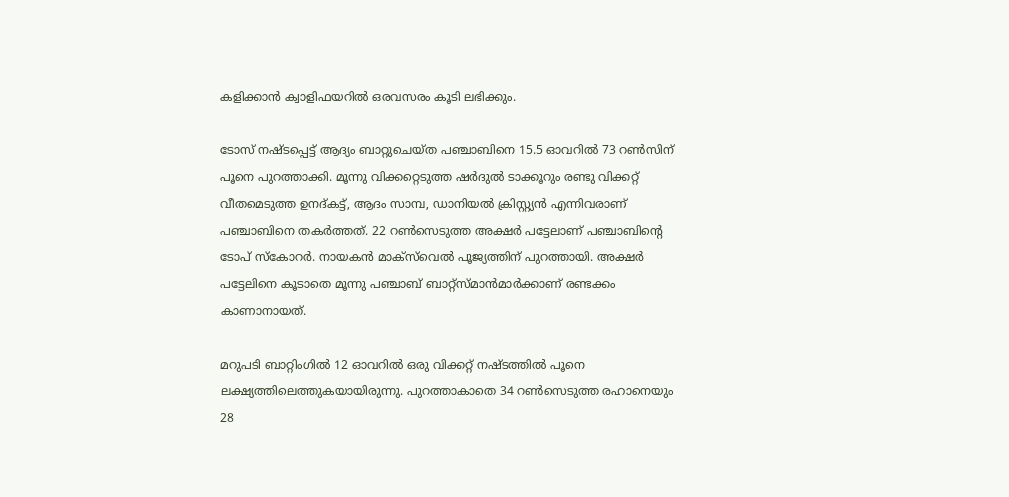കളിക്കാന്‍ ക്വാളിഫയറില്‍ ഒരവസരം കൂടി ലഭിക്കും.

ടോസ് നഷ്‌ടപ്പെട്ട് ആദ്യം ബാറ്റുചെയ്‌ത പഞ്ചാബിനെ 15.5 ഓവറില്‍ 73 റണ്‍സിന് പൂനെ പുറത്താക്കി. മൂന്നു വിക്കറ്റെടുത്ത ഷര്‍ദുല്‍ ടാക്കൂറും രണ്ടു വിക്കറ്റ് വീതമെടുത്ത ഉനദ്കട്ട്, ആദം സാമ്പ, ഡാനിയല്‍ ക്രിസ്റ്റ്യന്‍ എന്നിവരാണ് പഞ്ചാബിനെ തകര്‍ത്തത്. 22 റണ്‍സെടുത്ത അക്ഷര്‍ പട്ടേലാണ് പഞ്ചാബിന്റെ ടോപ് സ്‌കോറര്‍. നായകന്‍ മാക്‌സ്‌വെല്‍ പൂജ്യത്തിന് പുറത്തായി. അക്ഷര്‍ പട്ടേലിനെ കൂടാതെ മൂന്നു പഞ്ചാബ് ബാറ്റ്‌സ്‌മാന്‍മാര്‍ക്കാണ് രണ്ടക്കം കാണാനായത്.

മറുപടി ബാറ്റിംഗില്‍ 12 ഓവറില്‍ ഒരു വിക്കറ്റ് നഷ്‌ടത്തില്‍ പൂനെ ലക്ഷ്യത്തിലെത്തുകയായിരുന്നു. പുറത്താകാതെ 34 റണ്‍സെടുത്ത രഹാനെയും 28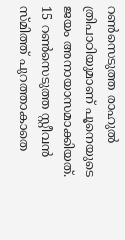റണ്‍സെടുത്ത രാഹുല്‍ ത്രിപാഠിയുമാണ് പൂനെയുടെ ജയം അനായാസമാക്കിയത്. 15 റണ്‍സെടുത്ത സ്റ്റീവന്‍ സ്‌മിത്ത് പുറത്താകാതെ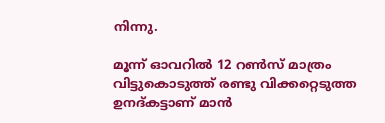നിന്നു.

മൂന്ന് ഓവറില്‍ 12 റണ്‍സ് മാത്രം വിട്ടുകൊടുത്ത് രണ്ടു വിക്കറ്റെടുത്ത ഉനദ്കട്ടാണ് മാന്‍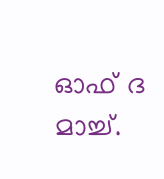ഓഫ് ദ മാച്ച്.